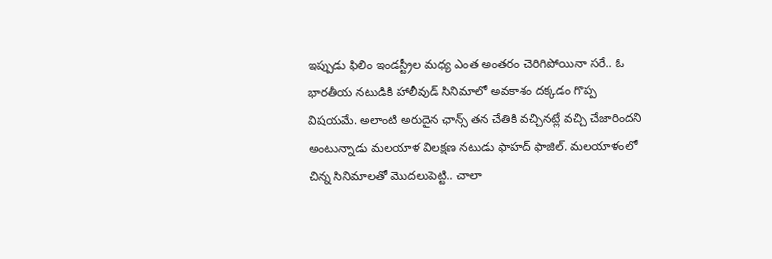ఇప్పుడు ఫిలిం ఇండస్ట్రీల మధ్య ఎంత అంతరం చెరిగిపోయినా సరే.. ఓ భారతీయ నటుడికి హాలీవుడ్ సినిమాలో అవకాశం దక్కడం గొప్ప విషయమే. అలాంటి అరుదైన ఛాన్స్ తన చేతికి వచ్చినట్లే వచ్చి చేజారిందని అంటున్నాడు మలయాళ విలక్షణ నటుడు ఫాహద్ ఫాజిల్. మలయాళంలో చిన్న సినిమాలతో మొదలుపెట్టి.. చాలా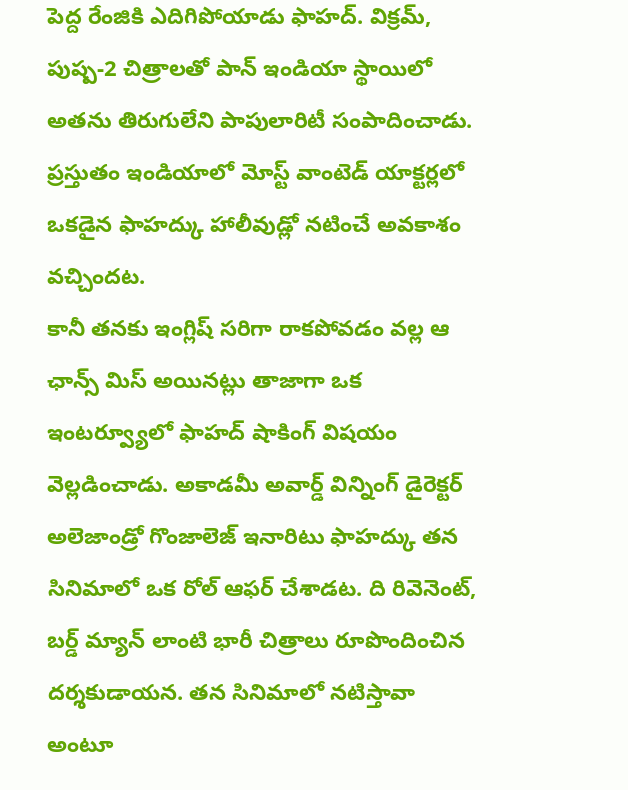పెద్ద రేంజికి ఎదిగిపోయాడు ఫాహద్. విక్రమ్, పుష్ప-2 చిత్రాలతో పాన్ ఇండియా స్థాయిలో అతను తిరుగులేని పాపులారిటీ సంపాదించాడు. ప్రస్తుతం ఇండియాలో మోస్ట్ వాంటెడ్ యాక్టర్లలో ఒకడైన ఫాహద్కు హాలీవుడ్లో నటించే అవకాశం వచ్చిందట.
కానీ తనకు ఇంగ్లిష్ సరిగా రాకపోవడం వల్ల ఆ ఛాన్స్ మిస్ అయినట్లు తాజాగా ఒక ఇంటర్వ్యూలో ఫాహద్ షాకింగ్ విషయం వెల్లడించాడు. అకాడమీ అవార్డ్ విన్నింగ్ డైరెక్టర్ అలెజాండ్రో గొంజాలెజ్ ఇనారిటు ఫాహద్కు తన సినిమాలో ఒక రోల్ ఆఫర్ చేశాడట. ది రివెనెంట్, బర్డ్ మ్యాన్ లాంటి భారీ చిత్రాలు రూపొందించిన దర్శకుడాయన. తన సినిమాలో నటిస్తావా అంటూ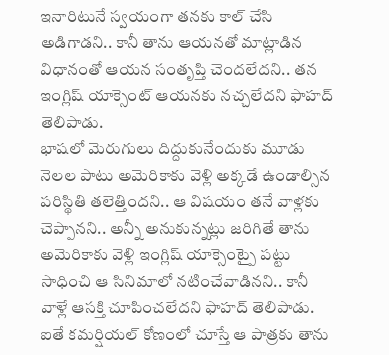ఇనారిటునే స్వయంగా తనకు కాల్ చేసి అడిగాడని.. కానీ తాను ఆయనతో మాట్లాడిన విధానంతో ఆయన సంతృప్తి చెందలేదని.. తన ఇంగ్లిష్ యాక్సెంట్ ఆయనకు నచ్చలేదని ఫాహద్ తెలిపాడు.
భాషలో మెరుగులు దిద్దుకునేందుకు మూడు నెలల పాటు అమెరికాకు వెళ్లి అక్కడే ఉండాల్సిన పరిస్థితి తలెత్తిందని.. ఆ విషయం తనే వాళ్లకు చెప్పానని.. అన్నీ అనుకున్నట్లు జరిగితే తాను అమెరికాకు వెళ్లి ఇంగ్లిష్ యాక్సెంట్పై పట్టు సాధించి ఆ సినిమాలో నటించేవాడినని.. కానీ వాళ్లే ఆసక్తి చూపించలేదని ఫాహద్ తెలిపాడు. ఐతే కమర్షియల్ కోణంలో చూస్తే ఆ పాత్రకు తాను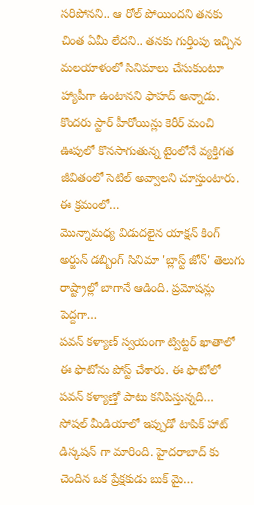సరిపోనని.. ఆ రోల్ పోయిందని తనకు చింత ఏమీ లేదని.. తనకు గుర్తింపు ఇచ్చిన మలయాళంలో సినిమాలు చేసుకుంటూ హ్యాపీగా ఉంటానని ఫాహద్ అన్నాడు.
కొందరు స్టార్ హీరోయిన్లు కెరీర్ మంచి ఊపులో కొనసాగుతున్న టైంలోనే వ్యక్తిగత జీవితంలో సెటిల్ అవ్వాలని చూస్తుంటారు. ఈ క్రమంలో…
మొన్నామధ్య విడుదలైన యాక్షన్ కింగ్ అర్జున్ డబ్బింగ్ సినిమా 'బ్లాస్ట్ జోన్' తెలుగు రాష్ట్రాల్లో బాగానే ఆడింది. ప్రమోషన్లు పెద్దగా…
పవన్ కళ్యాణ్ స్వయంగా ట్విట్టర్ ఖాతాలో ఈ ఫొటోను పోస్ట్ చేశారు. ఈ ఫొటోలో పవన్ కళ్యాణ్తో పాటు కనిపిస్తున్నది…
సోషల్ మీడియాలో ఇప్పుడో టాపిక్ హాట్ డిస్కషన్ గా మారింది. హైదరాబాద్ కు చెందిన ఒక ప్రేక్షకుడు బుక్ మై…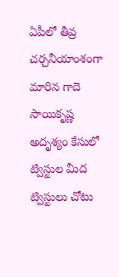ఏపీలో తీవ్ర చర్చనీయాంశంగా మారిన గాదె సాయికృష్ణ అదృశ్యం కేసులో ట్విస్టుల మీద ట్విస్టులు చోటు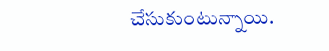చేసుకుంటున్నాయి.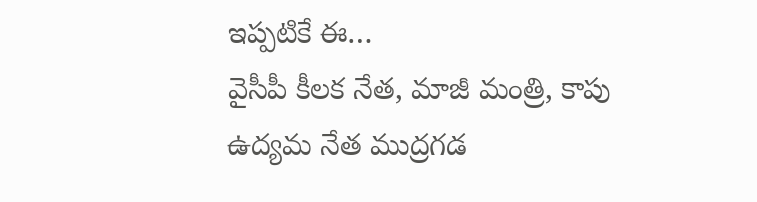ఇప్పటికే ఈ…
వైసీపీ కీలక నేత, మాజీ మంత్రి, కాపు ఉద్యమ నేత ముద్రగడ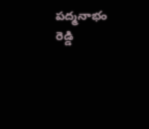పద్మనాభం రెడ్డి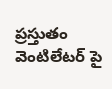ప్రస్తుతం వెంటిలేటర్ పై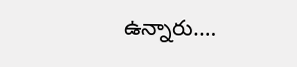ఉన్నారు.…